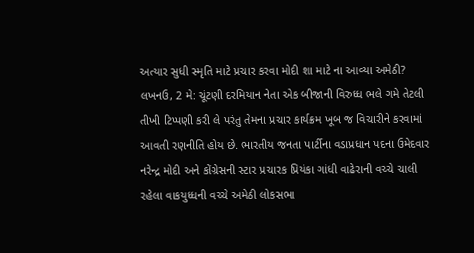અત્યાર સુધી સ્મૃતિ માટે પ્રચાર કરવા મોદી શા માટે ના આવ્યા અમેઠી?
લખનઉ, 2 મે: ચૂંટણી દરમિયાન નેતા એક બીજાની વિરુધ્ધ ભલે ગમે તેટલી તીખી ટિપ્પણી કરી લે પરંતુ તેમના પ્રચાર કાર્યક્રમ ખૂબ જ વિચારીને કરવામાં આવતી રણનીતિ હોય છે. ભારતીય જનતા પાર્ટીના વડાપ્રધાન પદના ઉમેદવાર નરેન્દ્ર મોદી અને કોંગ્રેસની સ્ટાર પ્રચારક પ્રિયંકા ગાંધી વાઢેરાની વચ્ચે ચાલી રહેલા વાકયુધ્ધની વચ્ચે અમેઠી લોકસભા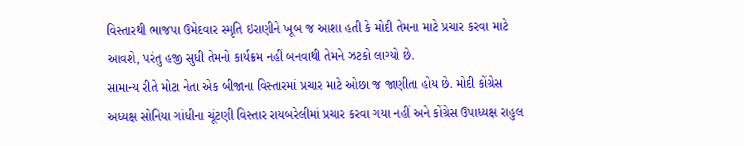વિસ્તારથી ભાજપા ઉમેદવાર સ્મૃતિ ઇરાણીને ખૂબ જ આશા હતી કે મોદી તેમના માટે પ્રચાર કરવા માટે આવશે, પરંતુ હજી સુધી તેમનો કાર્યક્રમ નહીં બનવાથી તેમને ઝટકો લાગ્યો છે.
સામાન્ય રીતે મોટા નેતા એક બીજાના વિસ્તારમાં પ્રચાર માટે ઓછા જ જાણીતા હોય છે. મોદી કોંગ્રેસ અધ્યક્ષ સોનિયા ગાંધીના ચૂંટણી વિસ્તાર રાયબરેલીમાં પ્રચાર કરવા ગયા નહીં અને કોંગ્રેસ ઉપાધ્યક્ષ રાહુલ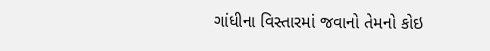ગાંધીના વિસ્તારમાં જવાનો તેમનો કોઇ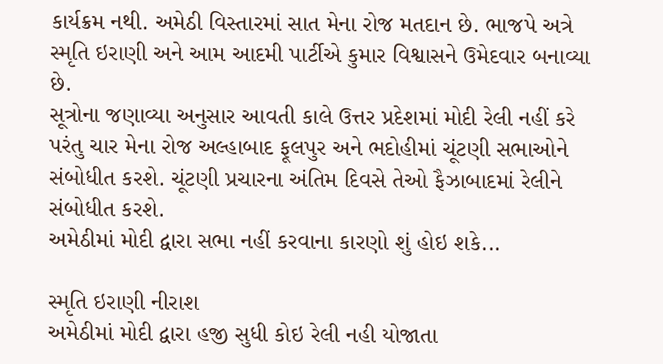કાર્યક્રમ નથી. અમેઠી વિસ્તારમાં સાત મેના રોજ મતદાન છે. ભાજપે અત્રે સ્મૃતિ ઇરાણી અને આમ આદમી પાર્ટીએ કુમાર વિશ્વાસને ઉમેદવાર બનાવ્યા છે.
સૂત્રોના જણાવ્યા અનુસાર આવતી કાલે ઉત્તર પ્રદેશમાં મોદી રેલી નહીં કરે પરંતુ ચાર મેના રોજ અલ્હાબાદ ફૂલપુર અને ભદોહીમાં ચૂંટણી સભાઓને સંબોધીત કરશે. ચૂંટણી પ્રચારના અંતિમ દિવસે તેઓ ફૈઝાબાદમાં રેલીને સંબોધીત કરશે.
અમેઠીમાં મોદી દ્વારા સભા નહીં કરવાના કારણો શું હોઇ શકે...

સ્મૃતિ ઇરાણી નીરાશ
અમેઠીમાં મોદી દ્વારા હજી સુધી કોઇ રેલી નહી યોજાતા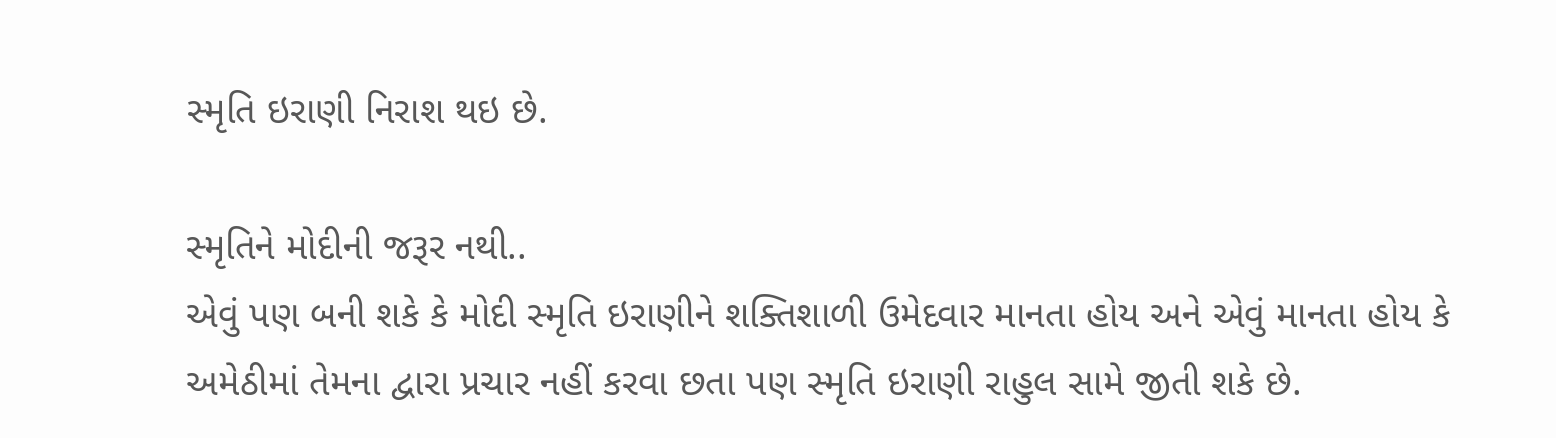સ્મૃતિ ઇરાણી નિરાશ થઇ છે.

સ્મૃતિને મોદીની જરૂર નથી..
એવું પણ બની શકે કે મોદી સ્મૃતિ ઇરાણીને શક્તિશાળી ઉમેદવાર માનતા હોય અને એવું માનતા હોય કે અમેઠીમાં તેમના દ્વારા પ્રચાર નહીં કરવા છતા પણ સ્મૃતિ ઇરાણી રાહુલ સામે જીતી શકે છે.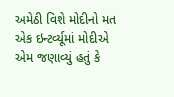અમેઠી વિશે મોદીનો મત
એક ઇન્ટર્વ્યૂમાં મોદીએ એમ જણાવ્યું હતું કે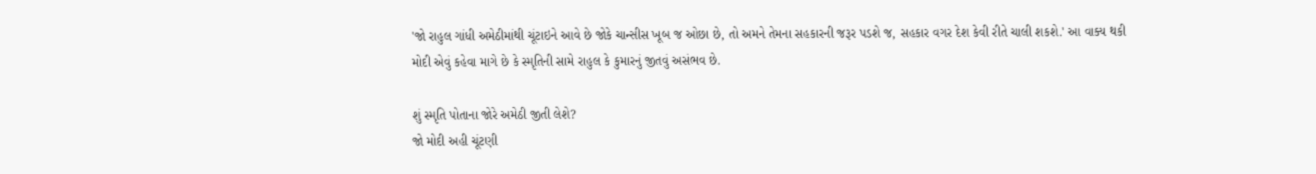'જો રાહુલ ગાંધી અમેઠીમાંથી ચૂંટાઇને આવે છે જોકે ચાન્સીસ ખૂબ જ ઓછા છે, તો અમને તેમના સહકારની જરૂર પડશે જ, સહકાર વગર દેશ કેવી રીતે ચાલી શકશે.' આ વાક્ય થકી મોદી એવું કહેવા માગે છે કે સ્મૃતિની સામે રાહુલ કે કુમારનું જીતવું અસંભવ છે.

શું સ્મૃતિ પોતાના જોરે અમેઠી જીતી લેશે?
જો મોદી અહી ચૂંટણી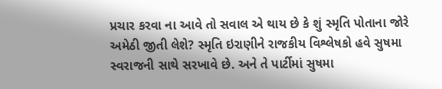પ્રચાર કરવા ના આવે તો સવાલ એ થાય છે કે શું સ્મૃતિ પોતાના જોરે અમેઠી જીતી લેશે? સ્મૃતિ ઇરાણીને રાજકીય વિશ્લેષકો હવે સુષમા સ્વરાજની સાથે સરખાવે છે. અને તે પાર્ટીમાં સુષમા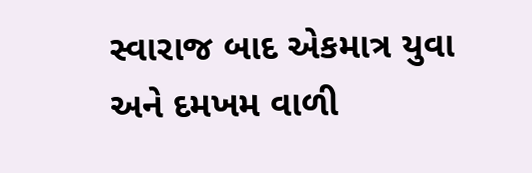સ્વારાજ બાદ એકમાત્ર યુવા અને દમખમ વાળી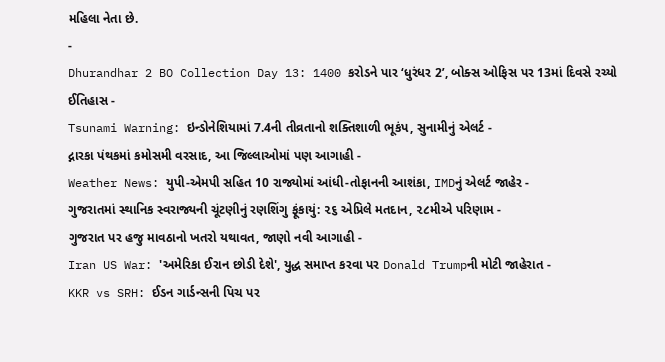મહિલા નેતા છે.
-
Dhurandhar 2 BO Collection Day 13: 1400 કરોડને પાર ‘ધુરંધર 2’, બોક્સ ઓફિસ પર 13માં દિવસે રચ્યો ઈતિહાસ -
Tsunami Warning: ઇન્ડોનેશિયામાં 7.4ની તીવ્રતાનો શક્તિશાળી ભૂકંપ, સુનામીનું એલર્ટ -
દ્નારકા પંથકમાં કમોસમી વરસાદ, આ જિલ્લાઓમાં પણ આગાહી -
Weather News: યુપી-એમપી સહિત 10 રાજ્યોમાં આંધી-તોફાનની આશંકા, IMDનું એલર્ટ જાહેર -
ગુજરાતમાં સ્થાનિક સ્વરાજ્યની ચૂંટણીનું રણશિંગુ ફૂંકાયું: ૨૬ એપ્રિલે મતદાન, ૨૮મીએ પરિણામ -
ગુજરાત પર હજુ માવઠાનો ખતરો યથાવત, જાણો નવી આગાહી -
Iran US War: 'અમેરિકા ઈરાન છોડી દેશે', યુદ્ધ સમાપ્ત કરવા પર Donald Trumpની મોટી જાહેરાત -
KKR vs SRH: ઈડન ગાર્ડન્સની પિચ પર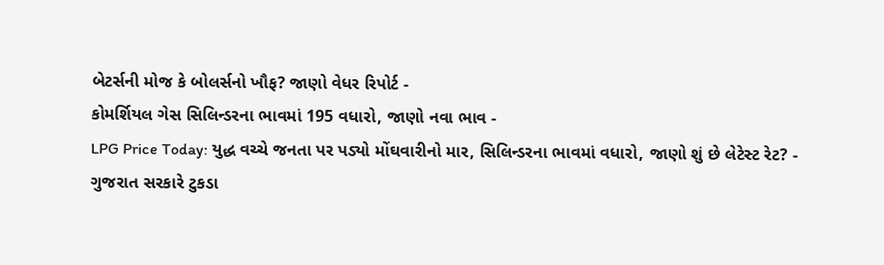બેટર્સની મોજ કે બોલર્સનો ખૌફ? જાણો વેધર રિપોર્ટ -
કોમર્શિયલ ગેસ સિલિન્ડરના ભાવમાં 195 વધારો, જાણો નવા ભાવ -
LPG Price Today: યુદ્ધ વચ્ચે જનતા પર પડ્યો મોંઘવારીનો માર, સિલિન્ડરના ભાવમાં વધારો, જાણો શું છે લેટેસ્ટ રેટ? -
ગુજરાત સરકારે ટુકડા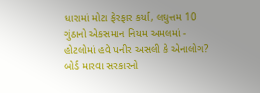ધારામાં મોટા ફેરફાર કર્યા, લઘુત્તમ 10 ગુંઠાનો એકસમાન નિયમ અમલમાં -
હોટલોમાં હવે પનીર અસલી કે એનાલોગ? બોર્ડ મારવા સરકારનો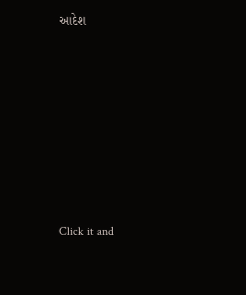આદેશ












Click it and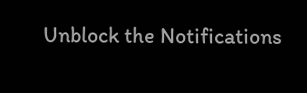Unblock the Notifications